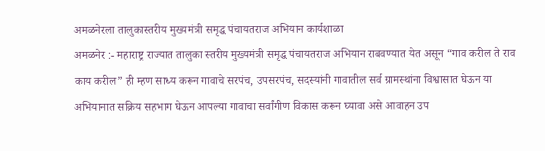अमळनेरला तालुकास्तरीय मुख्यमंत्री समृद्ध पंचायतराज अभियान कार्यशाळा
अमळनेर :- महाराष्ट्र राज्यात तालुका स्तरीय मुख्यमंत्री समृद्ध पंचायतराज अभियान राबवण्यात येत असून “गाव करील ते राव काय करील” ही म्हण साध्य करून गावाचे सरपंच, उपसरपंच, सदस्यांनी गावातील सर्व ग्रामस्थांना विश्वासात घेऊन या अभियानात सक्रिय सहभाग घेऊन आपल्या गावाचा सर्वांगीण विकास करून घ्यावा असे आवाहन उप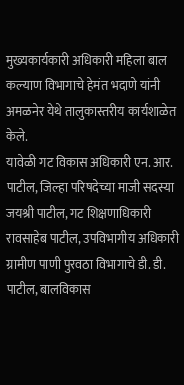मुख्यकार्यकारी अधिकारी महिला बाल कल्याण विभागाचे हेमंत भदाणे यांनी अमळनेर येथे तालुकास्तरीय कार्यशाळेत केले.
यावेळी गट विकास अधिकारी एन. आर. पाटील, जिल्हा परिषदेच्या माजी सदस्या जयश्री पाटील, गट शिक्षणाधिकारी रावसाहेब पाटील, उपविभागीय अधिकारी ग्रामीण पाणी पुरवठा विभागाचे डी. डी. पाटील, बालविकास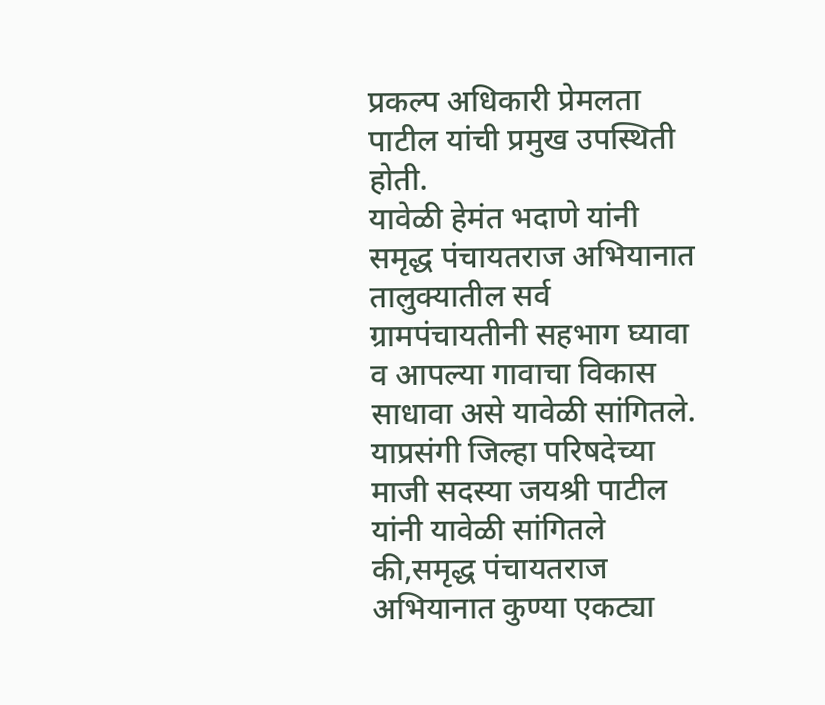प्रकल्प अधिकारी प्रेमलता पाटील यांची प्रमुख उपस्थिती होती.
यावेळी हेमंत भदाणे यांनी समृद्ध पंचायतराज अभियानात तालुक्यातील सर्व ग्रामपंचायतीनी सहभाग घ्यावा व आपल्या गावाचा विकास साधावा असे यावेळी सांगितले.
याप्रसंगी जिल्हा परिषदेच्या माजी सदस्या जयश्री पाटील यांनी यावेळी सांगितले की,समृद्ध पंचायतराज अभियानात कुण्या एकट्या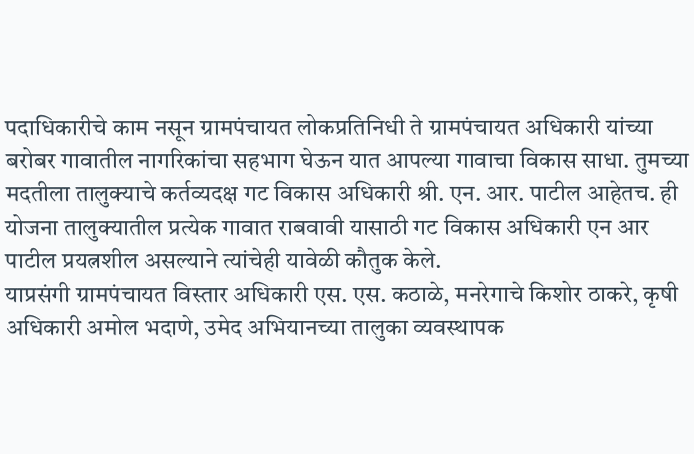पदाधिकारीचे काम नसून ग्रामपंचायत लोकप्रतिनिधी ते ग्रामपंचायत अधिकारी यांच्या बरोबर गावातील नागरिकांचा सहभाग घेऊन यात आपल्या गावाचा विकास साधा. तुमच्या मदतीला तालुक्याचे कर्तव्यदक्ष गट विकास अधिकारी श्री. एन. आर. पाटील आहेतच. ही योजना तालुक्यातील प्रत्येक गावात राबवावी यासाठी गट विकास अधिकारी एन आर पाटील प्रयत्नशील असल्याने त्यांचेही यावेळी कौतुक केले.
याप्रसंगी ग्रामपंचायत विस्तार अधिकारी एस. एस. कठाळे, मनरेगाचे किशोर ठाकरे, कृषी अधिकारी अमोल भदाणे, उमेद अभियानच्या तालुका व्यवस्थापक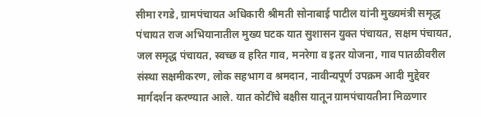सीमा रगडे, ग्रामपंचायत अधिकारी श्रीमती सोनाबाई पाटील यांनी मुख्यमंत्री समृद्ध पंचायत राज अभियानातील मुख्य घटक यात सुशासन युक्त पंचायत, सक्षम पंचायत, जल समृद्ध पंचायत, स्वच्छ व हरित गाव, मनरेगा व इतर योजना, गाव पातळीवरील संस्था सक्षमीकरण, लोक सहभाग व श्रमदान, नावीन्यपूर्ण उपक्रम आदी मुद्देवर मार्गदर्शन करण्यात आले. यात कोटींचे बक्षीस यातून ग्रामपंचायतीना मिळणार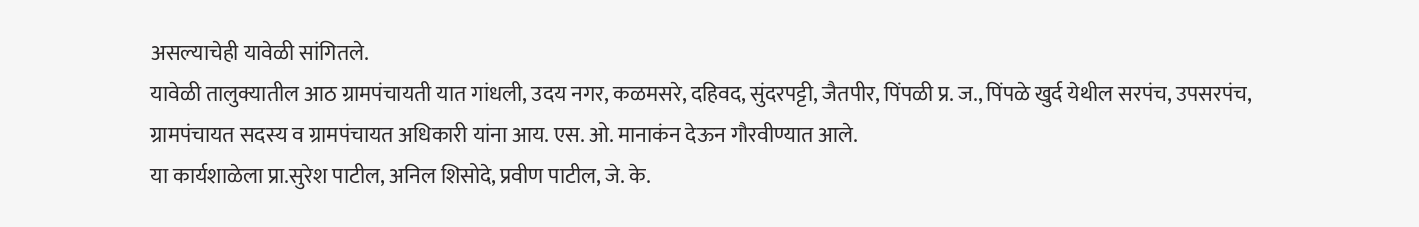असल्याचेही यावेळी सांगितले.
यावेळी तालुक्यातील आठ ग्रामपंचायती यात गांधली, उदय नगर, कळमसरे, दहिवद, सुंदरपट्टी, जैतपीर, पिंपळी प्र. ज., पिंपळे खुर्द येथील सरपंच, उपसरपंच, ग्रामपंचायत सदस्य व ग्रामपंचायत अधिकारी यांना आय. एस. ओ. मानाकंन देऊन गौरवीण्यात आले.
या कार्यशाळेला प्रा.सुरेश पाटील, अनिल शिसोदे, प्रवीण पाटील, जे. के.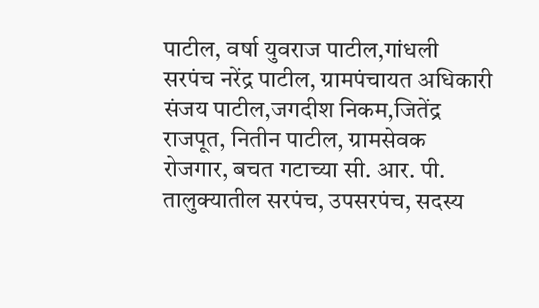पाटील, वर्षा युवराज पाटील,गांधली सरपंच नरेंद्र पाटील, ग्रामपंचायत अधिकारी संजय पाटील,जगदीश निकम,जितेंद्र राजपूत, नितीन पाटील, ग्रामसेवक रोजगार, बचत गटाच्या सी. आर. पी. तालुक्यातील सरपंच, उपसरपंच, सदस्य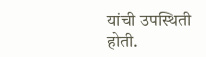यांची उपस्थिती होती.